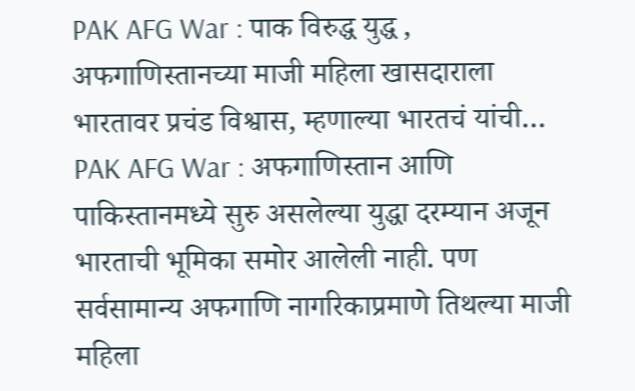PAK AFG War : पाक विरुद्ध युद्ध , अफगाणिस्तानच्या माजी महिला खासदाराला भारतावर प्रचंड विश्वास, म्हणाल्या भारतचं यांची…
PAK AFG War : अफगाणिस्तान आणि पाकिस्तानमध्ये सुरु असलेल्या युद्धा दरम्यान अजून भारताची भूमिका समोर आलेली नाही. पण सर्वसामान्य अफगाणि नागरिकाप्रमाणे तिथल्या माजी महिला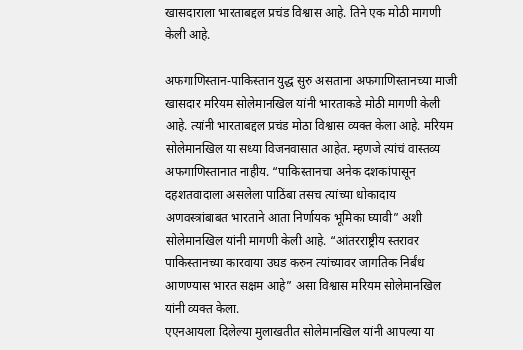खासदाराला भारताबद्दल प्रचंड विश्वास आहे. तिने एक मोठी मागणी केली आहे.

अफगाणिस्तान-पाकिस्तान युद्ध सुरु असताना अफगाणिस्तानच्या माजी खासदार मरियम सोलेमानखिल यांनी भारताकडे मोठी मागणी केली आहे. त्यांनी भारताबद्दल प्रचंड मोठा विश्वास व्यक्त केला आहे. मरियम सोलेमानखिल या सध्या विजनवासात आहेत. म्हणजे त्यांचं वास्तव्य अफगाणिस्तानात नाहीय. “पाकिस्तानचा अनेक दशकांपासून दहशतवादाला असलेला पाठिंबा तसच त्यांच्या धोकादाय अणवस्त्रांबाबत भारताने आता निर्णायक भूमिका घ्यावी” अशी सोलेमानखिल यांनी मागणी केली आहे. “आंतरराष्ट्रीय स्तरावर पाकिस्तानच्या कारवाया उघड करुन त्यांच्यावर जागतिक निर्बंध आणण्यास भारत सक्षम आहे” असा विश्वास मरियम सोलेमानखिल यांनी व्यक्त केला.
एएनआयला दिलेल्या मुलाखतीत सोलेमानखिल यांनी आपल्या या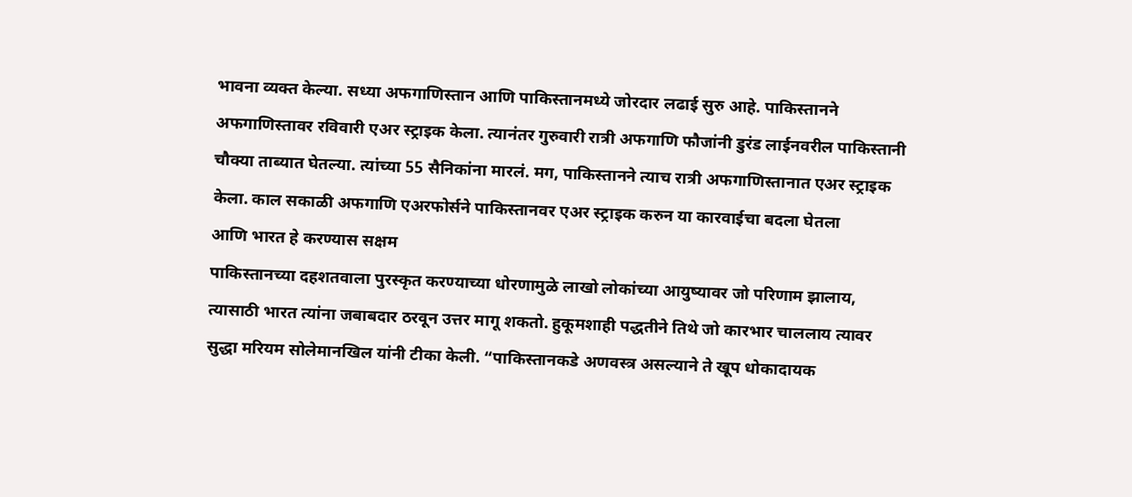भावना व्यक्त केल्या. सध्या अफगाणिस्तान आणि पाकिस्तानमध्ये जोरदार लढाई सुरु आहे. पाकिस्तानने अफगाणिस्तावर रविवारी एअर स्ट्राइक केला. त्यानंतर गुरुवारी रात्री अफगाणि फौजांनी डुरंड लाईनवरील पाकिस्तानी चौक्या ताब्यात घेतल्या. त्यांच्या 55 सैनिकांना मारलं. मग, पाकिस्तानने त्याच रात्री अफगाणिस्तानात एअर स्ट्राइक केला. काल सकाळी अफगाणि एअरफोर्सने पाकिस्तानवर एअर स्ट्राइक करुन या कारवाईचा बदला घेतला
आणि भारत हे करण्यास सक्षम
पाकिस्तानच्या दहशतवाला पुरस्कृत करण्याच्या धोरणामुळे लाखो लोकांच्या आयुष्यावर जो परिणाम झालाय, त्यासाठी भारत त्यांना जबाबदार ठरवून उत्तर मागू शकतो. हुकूमशाही पद्धतीने तिथे जो कारभार चाललाय त्यावर सुद्धा मरियम सोलेमानखिल यांनी टीका केली. “पाकिस्तानकडे अणवस्त्र असल्याने ते खूप धोकादायक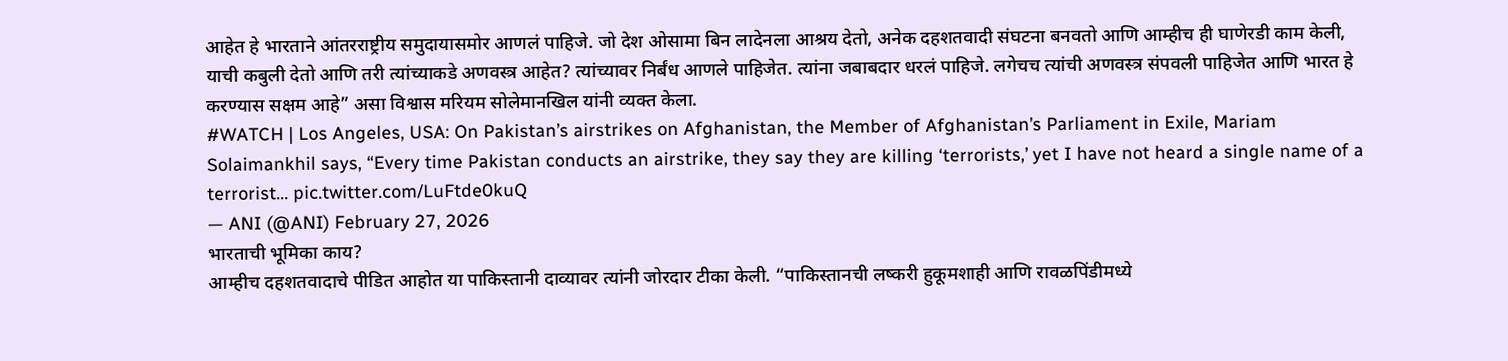आहेत हे भारताने आंतरराष्ट्रीय समुदायासमोर आणलं पाहिजे. जो देश ओसामा बिन लादेनला आश्रय देतो, अनेक दहशतवादी संघटना बनवतो आणि आम्हीच ही घाणेरडी काम केली, याची कबुली देतो आणि तरी त्यांच्याकडे अणवस्त्र आहेत? त्यांच्यावर निर्बंध आणले पाहिजेत. त्यांना जबाबदार धरलं पाहिजे. लगेचच त्यांची अणवस्त्र संपवली पाहिजेत आणि भारत हे करण्यास सक्षम आहे” असा विश्वास मरियम सोलेमानखिल यांनी व्यक्त केला.
#WATCH | Los Angeles, USA: On Pakistan’s airstrikes on Afghanistan, the Member of Afghanistan’s Parliament in Exile, Mariam Solaimankhil says, “Every time Pakistan conducts an airstrike, they say they are killing ‘terrorists,’ yet I have not heard a single name of a terrorist… pic.twitter.com/LuFtde0kuQ
— ANI (@ANI) February 27, 2026
भारताची भूमिका काय?
आम्हीच दहशतवादाचे पीडित आहोत या पाकिस्तानी दाव्यावर त्यांनी जोरदार टीका केली. “पाकिस्तानची लष्करी हुकूमशाही आणि रावळपिंडीमध्ये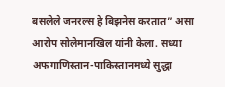बसलेले जनरल्स हे बिझनेस करतात” असा आरोप सोलेमानखिल यांनी केला. सध्या अफगाणिस्तान-पाकिस्तानमध्ये सुद्धा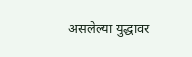असलेल्या युद्धावर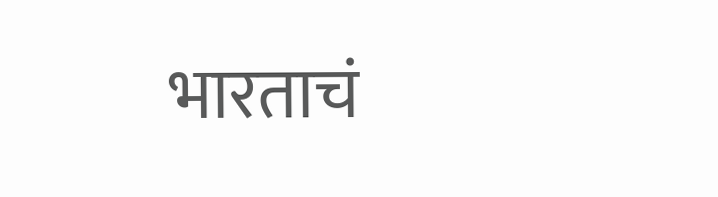भारताचं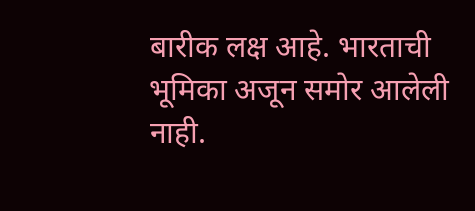बारीक लक्ष आहे. भारताची भूमिका अजून समोर आलेली नाही.